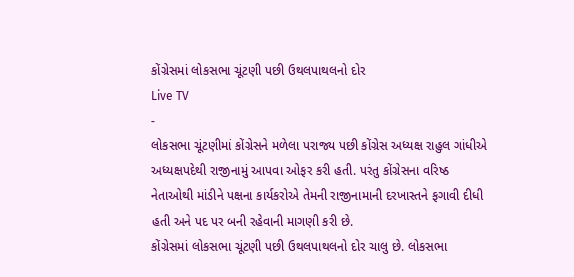કોંગ્રેસમાં લોકસભા ચૂંટણી પછી ઉથલપાથલનો દોર
Live TV
-
લોકસભા ચૂંટણીમાં કોંગ્રેસને મળેલા પરાજ્ય પછી કોંગ્રેસ અધ્યક્ષ રાહુલ ગાંધીએ અધ્યક્ષપદેથી રાજીનામું આપવા ઓફર કરી હતી. પરંતુ કોંગ્રેસના વરિષ્ઠ નેતાઓથી માંડીને પક્ષના કાર્યકરોએ તેમની રાજીનામાની દરખાસ્તને ફગાવી દીધી હતી અને પદ પર બની રહેવાની માગણી કરી છે.
કોંગ્રેસમાં લોકસભા ચૂંટણી પછી ઉથલપાથલનો દોર ચાલુ છે. લોકસભા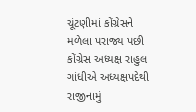ચૂંટણીમાં કોંગ્રેસને મળેલા પરાજ્ય પછી કોંગ્રેસ અધ્યક્ષ રાહુલ ગાંધીએ અધ્યક્ષપદેથી રાજીનામું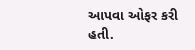આપવા ઓફર કરી હતી.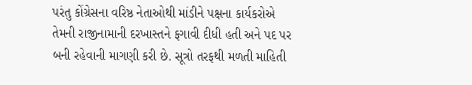પરંતુ કોંગ્રેસના વરિષ્ઠ નેતાઓથી માંડીને પક્ષના કાર્યકરોએ તેમની રાજીનામાની દરખાસ્તને ફગાવી દીધી હતી અને પદ પર બની રહેવાની માગણી કરી છે. સૂત્રો તરફથી મળતી માહિતી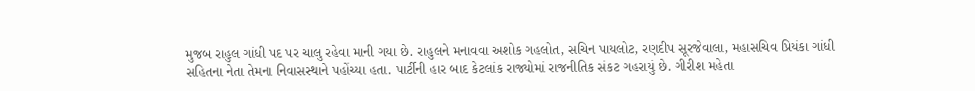મુજબ રાહુલ ગાંધી પદ પર ચાલુ રહેવા માની ગયા છે. રાહુલને મનાવવા અશોક ગહલોત, સચિન પાયલોટ, રણદીપ સૂરજેવાલા, મહાસચિવ પ્રિયંકા ગાંધી સહિતના નેતા તેમના નિવાસસ્થાને પહોંચ્યા હતા. પાર્ટીની હાર બાદ કેટલાંક રાજ્યોમાં રાજનીતિક સંકટ ગહરાયું છે. ગીરીશ મહેતા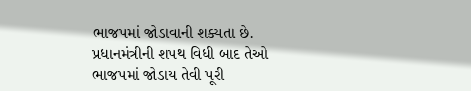ભાજપમાં જોડાવાની શક્યતા છે. પ્રધાનમંત્રીની શપથ વિધી બાદ તેઓ ભાજપમાં જોડાય તેવી પૂરી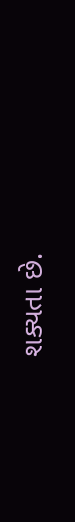શક્યતા છે.